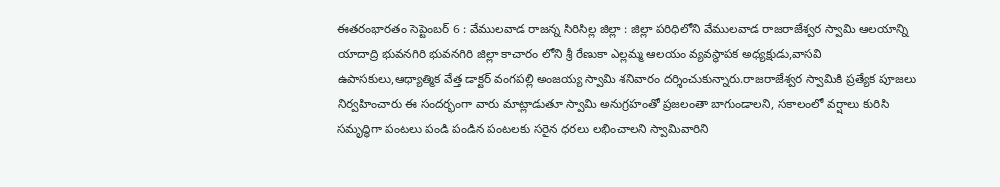ఈతరంభారతం సెప్టెంబర్ 6 : వేములవాడ రాజన్న సిరిసిల్ల జిల్లా : జిల్లా పరిధిలోని వేములవాడ రాజరాజేశ్వర స్వామి ఆలయాన్ని యాదాద్రి భువనగిరి భువనగిరి జిల్లా కాచారం లోని శ్రీ రేణుకా ఎల్లమ్మ ఆలయం వ్యవస్థాపక అధ్యక్షుడు,వాసవి ఉపాసకులు,ఆధ్యాత్మిక వేత్త డాక్టర్ వంగపల్లి అంజయ్య స్వామి శనివారం దర్శించుకున్నారు.రాజరాజేశ్వర స్వామికి ప్రత్యేక పూజలు నిర్వహించారు ఈ సందర్భంగా వారు మాట్లాడుతూ స్వామి అనుగ్రహంతో ప్రజలంతా బాగుండాలని, సకాలంలో వర్షాలు కురిసి సమృద్ధిగా పంటలు పండి పండిన పంటలకు సరైన ధరలు లభించాలని స్వామివారిని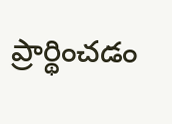ప్రార్థించడం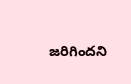జరిగిందని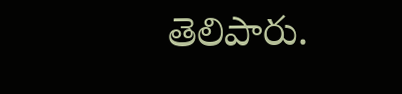తెలిపారు.